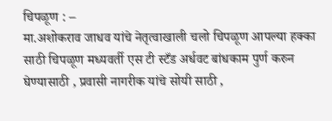चिपळूण : –
मा.अशोकराव जाधव यांचे नेतृत्वाखाली चलो चिपळूण आपल्या हक्का साठी चिपळूण मध्यवर्ती एस टी स्टँड अर्धवट बांधकाम पुर्ण करुन घेण्यासाठी , प्रवासी नागरीक यांचे सोयी साठी ,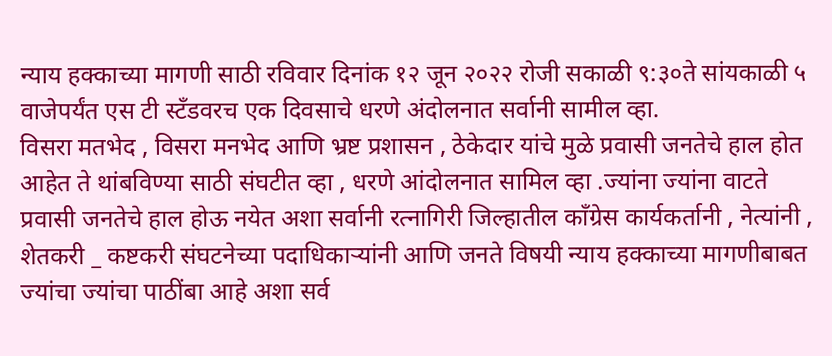न्याय हक्काच्या मागणी साठी रविवार दिनांक १२ जून २०२२ रोजी सकाळी ९:३०ते सांयकाळी ५ वाजेपर्यंत एस टी स्टँडवरच एक दिवसाचे धरणे अंदोलनात सर्वानी सामील व्हा.
विसरा मतभेद , विसरा मनभेद आणि भ्रष्ट प्रशासन , ठेकेदार यांचे मुळे प्रवासी जनतेचे हाल होत आहेत ते थांबविण्या साठी संघटीत व्हा , धरणे आंदोलनात सामिल व्हा .ज्यांना ज्यांना वाटते प्रवासी जनतेचे हाल होऊ नयेत अशा सर्वानी रत्नागिरी जिल्हातील काँग्रेस कार्यकर्तानी , नेत्यांनी , शेतकरी _ कष्टकरी संघटनेच्या पदाधिकाऱ्यांनी आणि जनते विषयी न्याय हक्काच्या मागणीबाबत ज्यांचा ज्यांचा पाठींबा आहे अशा सर्व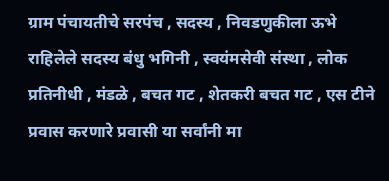ग्राम पंचायतीचे सरपंच , सदस्य , निवडणुकीला ऊभे राहिलेले सदस्य बंधु भगिनी , स्वयंमसेवी संस्था , लोक प्रतिनीधी , मंडळे , बचत गट , शेतकरी बचत गट , एस टीने प्रवास करणारे प्रवासी या सर्वांनी मा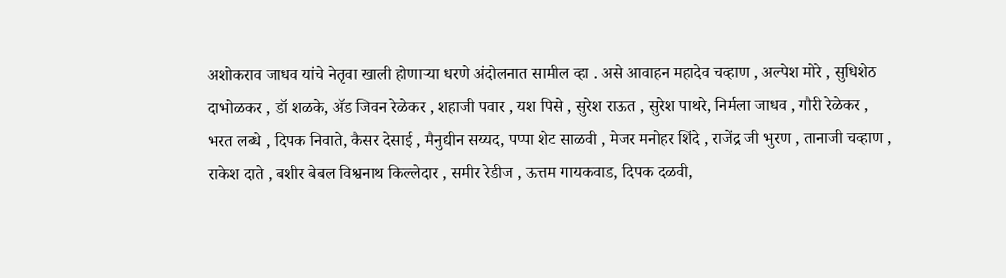अशोकराव जाधव यांचे नेतृवा खाली होणाऱ्या धरणे अंदोलनात सामील व्हा . असे आवाहन महादेव चव्हाण , अल्पेश मोरे , सुधिशेठ दाभोळकर , डॉ शळके, ॲड जिवन रेळेकर , शहाजी पवार , यश पिसे , सुरेश राऊत , सुरेश पाथरे, निर्मला जाधव , गौरी रेळेकर , भरत लब्धे , दिपक निवाते, कैसर देसाई , मैनुद्यीन सय्यद, पप्पा शेट साळवी , मेजर मनोहर शिंदे , राजेंद्र जी भुरण , तानाजी चव्हाण , राकेश दाते , बशीर बेबल विश्वनाथ किल्लेदार , समीर रेडीज , ऊत्तम गायकवाड, दिपक दळवी,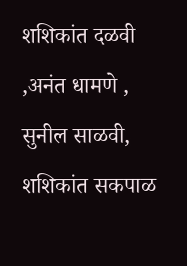शशिकांत दळवी ,अनंत धामणे , सुनील साळवी, शशिकांत सकपाळ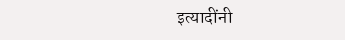इत्यादींनी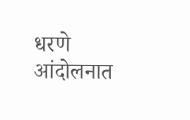धरणे आंदोलनात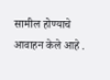सामील होण्याचे आवाहन केले आहे .